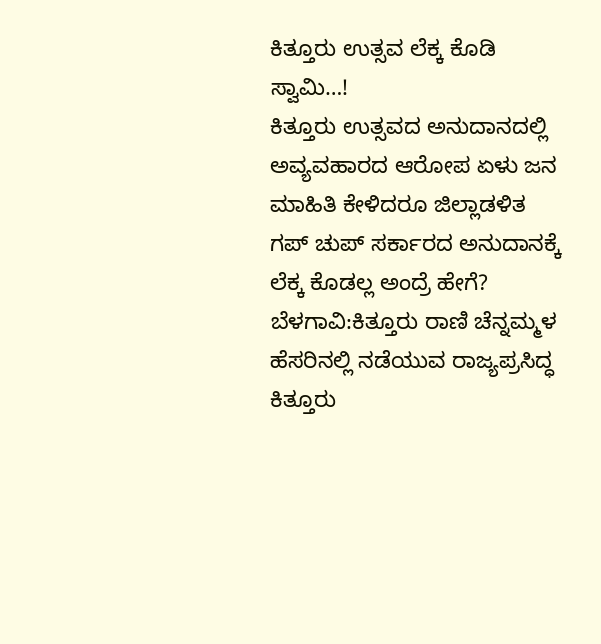ಕಿತ್ತೂರು ಉತ್ಸವ ಲೆಕ್ಕ ಕೊಡಿ ಸ್ವಾಮಿ…!
ಕಿತ್ತೂರು ಉತ್ಸವದ ಅನುದಾನದಲ್ಲಿ ಅವ್ಯವಹಾರದ ಆರೋಪ ಏಳು ಜನ ಮಾಹಿತಿ ಕೇಳಿದರೂ ಜಿಲ್ಲಾಡಳಿತ ಗಪ್ ಚುಪ್ ಸರ್ಕಾರದ ಅನುದಾನಕ್ಕೆ ಲೆಕ್ಕ ಕೊಡಲ್ಲ ಅಂದ್ರೆ ಹೇಗೆ? ಬೆಳಗಾವಿ:ಕಿತ್ತೂರು ರಾಣಿ ಚೆನ್ನಮ್ಮಳ ಹೆಸರಿನಲ್ಲಿ ನಡೆಯುವ ರಾಜ್ಯಪ್ರಸಿದ್ಧ ಕಿತ್ತೂರು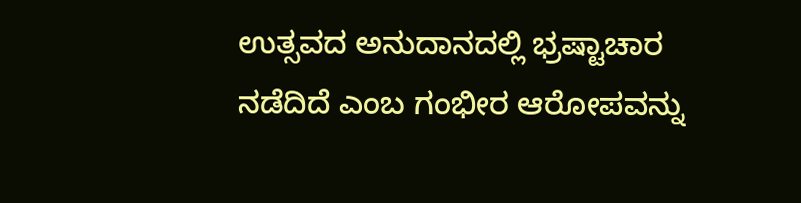ಉತ್ಸವದ ಅನುದಾನದಲ್ಲಿ ಭ್ರಷ್ಟಾಚಾರ ನಡೆದಿದೆ ಎಂಬ ಗಂಭೀರ ಆರೋಪವನ್ನು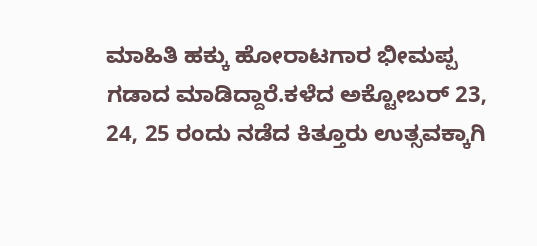ಮಾಹಿತಿ ಹಕ್ಕು ಹೋರಾಟಗಾರ ಭೀಮಪ್ಪ ಗಡಾದ ಮಾಡಿದ್ದಾರೆ.ಕಳೆದ ಅಕ್ಟೋಬರ್ 23, 24, 25 ರಂದು ನಡೆದ ಕಿತ್ತೂರು ಉತ್ಸವಕ್ಕಾಗಿ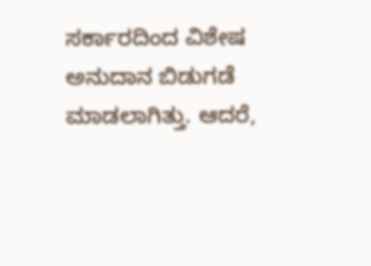ಸರ್ಕಾರದಿಂದ ವಿಶೇಷ ಅನುದಾನ ಬಿಡುಗಡೆ ಮಾಡಲಾಗಿತ್ತು. ಆದರೆ,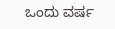ಒಂದು ವರ್ಷ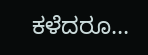ಕಳೆದರೂ…